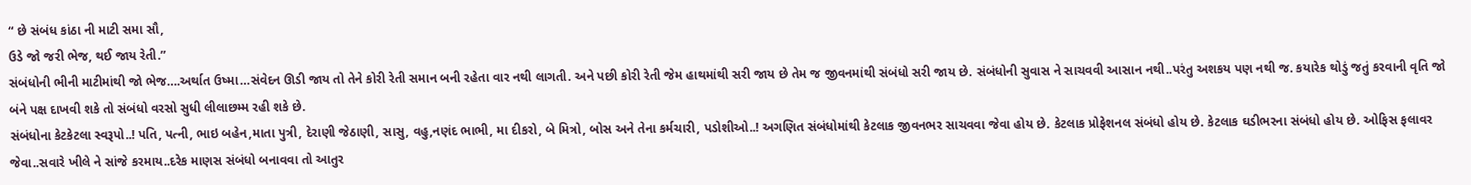“ છે સંબંધ કાંઠા ની માટી સમા સૌ,
ઉડે જો જરી ભેજ, થઈ જાય રેતી.”
સંબંધોની ભીની માટીમાંથી જો ભેજ….અર્થાત ઉષ્મા…સંવેદન ઊડી જાય તો તેને કોરી રેતી સમાન બની રહેતા વાર નથી લાગતી. અને પછી કોરી રેતી જેમ હાથમાંથી સરી જાય છે તેમ જ જીવનમાંથી સંબંધો સરી જાય છે. સંબંધોની સુવાસ ને સાચવવી આસાન નથી..પરંતુ અશકય પણ નથી જ. કયારેક થોડું જતું કરવાની વૃતિ જો બંને પક્ષ દાખવી શકે તો સંબંધો વરસો સુધી લીલાછમ્મ રહી શકે છે.
સંબંધોના કેટકેટલા સ્વરૂપો..! પતિ, પત્ની, ભાઇ બહેન,માતા પુત્રી, દેરાણી જેઠાણી, સાસુ, વહુ,નણંદ ભાભી, મા દીકરો, બે મિત્રો, બોસ અને તેના કર્મચારી, પડોશીઓ..! અગણિત સંબંધોમાંથી કેટલાક જીવનભર સાચવવા જેવા હોય છે. કેટલાક પ્રોફેશનલ સંબંધો હોય છે. કેટલાક ઘડીભરના સંબંધો હોય છે. ઓફિસ ફલાવર જેવા..સવારે ખીલે ને સાંજે કરમાય..દરેક માણસ સંબંધો બનાવવા તો આતુર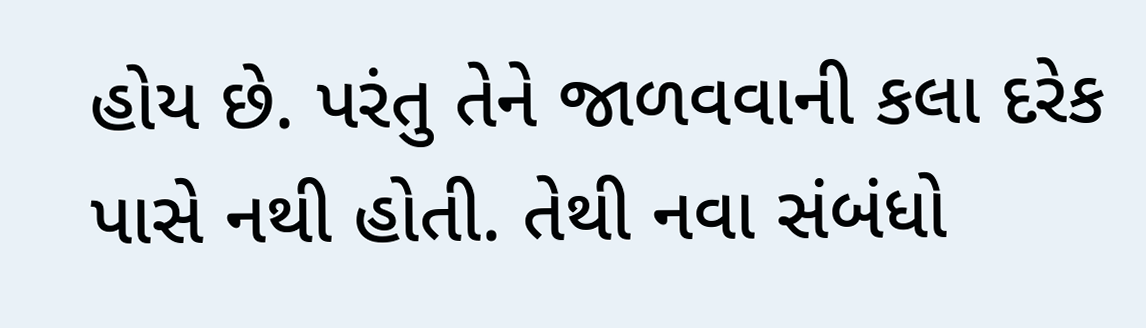હોય છે. પરંતુ તેને જાળવવાની કલા દરેક પાસે નથી હોતી. તેથી નવા સંબંધો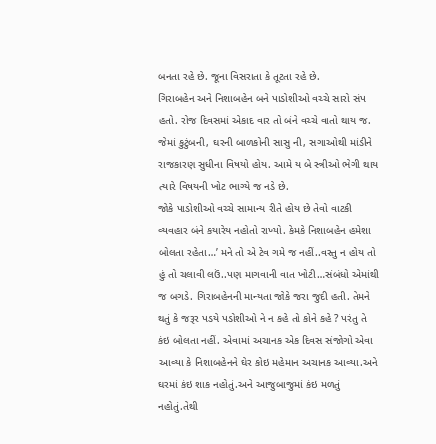બનતા રહે છે. જૂના વિસરાતા કે તૂટતા રહે છે.
ગિરાબહેન અને નિશાબહેન બને પાડોશીઓ વચ્ચે સારો સંપ હતો. રોજ દિવસમાં એકાદ વાર તો બંને વચ્ચે વાતો થાય જ. જેમાં કુટુંબની, ઘરની બાળકોની સાસુ ની, સગાઓથી માંડીને રાજકારણ સુધીના વિષયો હોય. આમે ય બે સ્ત્રીઓ ભેગી થાય ત્યારે વિષયની ખોટ ભાગ્યે જ નડે છે.
જોકે પાડોશીઓ વચ્ચે સામાન્ય રીતે હોય છે તેવો વાટકી વ્યવહાર બંને કયારેય નહોતો રાખ્યો. કેમકે નિશાબહેન હમેશા બોલતા રહેતા…’ મને તો એ ટેવ ગમે જ નહીં..વસ્તુ ન હોય તો હું તો ચલાવી લઉં..પણ માગવાની વાત ખોટી…સંબંધો એમાંથી જ બગડે. ગિરાબહેનની માન્યતા જોકે જરા જુદી હતી. તેમને થતું કે જરૂર પડયે પડોશીઓ ને ન કહે તો કોને કહે ? પરંતુ તે કંઇ બોલતા નહીં. એવામાં અચાનક એક દિવસ સંજોગો એવા આવ્યા કે નિશાબહેનને ઘેર કોઇ મહેમાન અચાનક આવ્યા.અને ઘરમાં કંઇ શાક નહોતું.અને આજુબાજુમાં કંઇ મળતું નહોતું.તેથી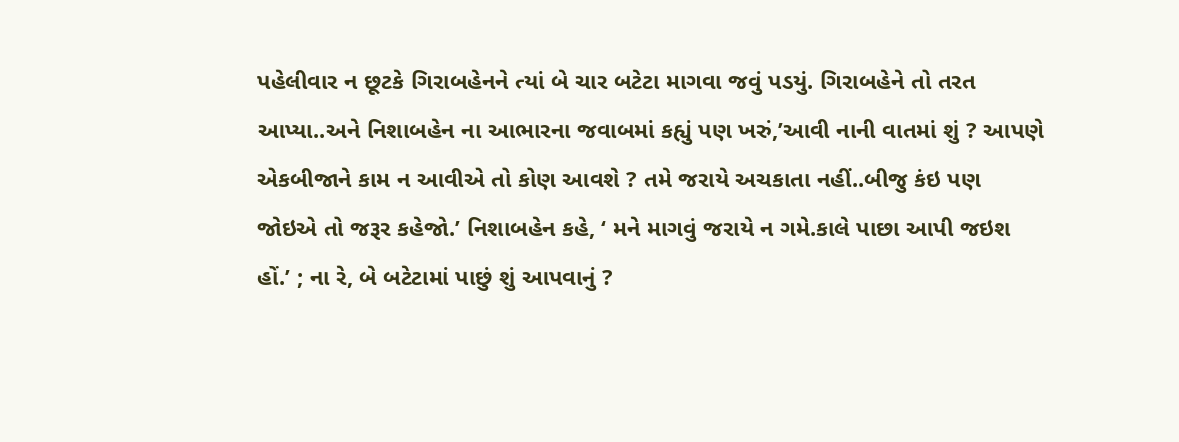પહેલીવાર ન છૂટકે ગિરાબહેનને ત્યાં બે ચાર બટેટા માગવા જવું પડયું. ગિરાબહેને તો તરત આપ્યા..અને નિશાબહેન ના આભારના જવાબમાં કહ્યું પણ ખરું,’આવી નાની વાતમાં શું ? આપણે એકબીજાને કામ ન આવીએ તો કોણ આવશે ? તમે જરાયે અચકાતા નહીં..બીજુ કંઇ પણ જોઇએ તો જરૂર કહેજો.’ નિશાબહેન કહે, ‘ મને માગવું જરાયે ન ગમે.કાલે પાછા આપી જઇશ હોં.’ ; ના રે, બે બટેટામાં પાછું શું આપવાનું ?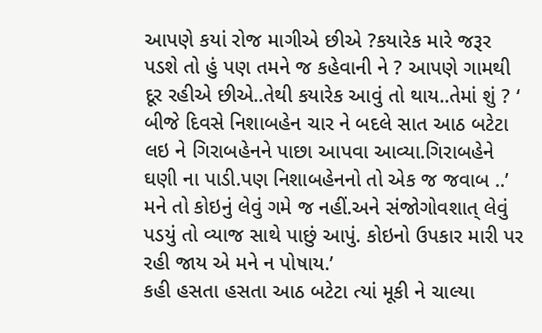આપણે કયાં રોજ માગીએ છીએ ?કયારેક મારે જરૂર પડશે તો હું પણ તમને જ કહેવાની ને ? આપણે ગામથી દૂર રહીએ છીએ..તેથી કયારેક આવું તો થાય..તેમાં શું ? ‘ બીજે દિવસે નિશાબહેન ચાર ને બદલે સાત આઠ બટેટા લઇ ને ગિરાબહેનને પાછા આપવા આવ્યા.ગિરાબહેને ઘણી ના પાડી.પણ નિશાબહેનનો તો એક જ જવાબ ..’ મને તો કોઇનું લેવું ગમે જ નહીં.અને સંજોગોવશાત્ લેવું પડયું તો વ્યાજ સાથે પાછું આપું. કોઇનો ઉપકાર મારી પર રહી જાય એ મને ન પોષાય.’
કહી હસતા હસતા આઠ બટેટા ત્યાં મૂકી ને ચાલ્યા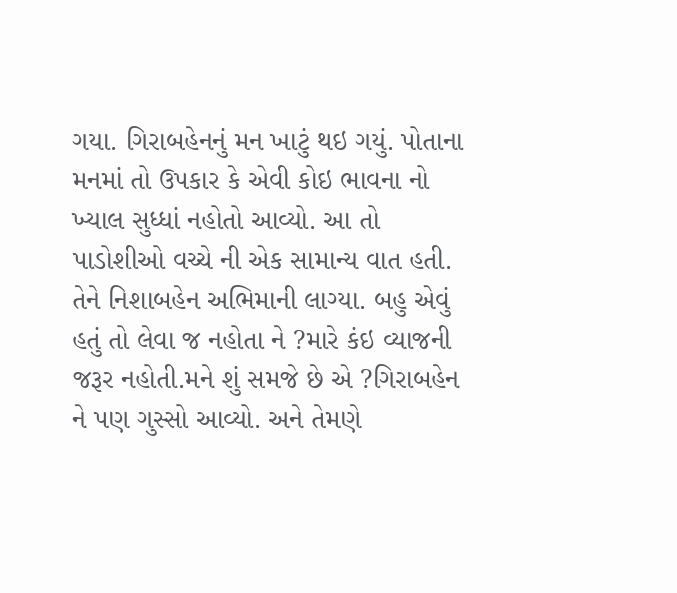ગયા. ગિરાબહેનનું મન ખાટું થઇ ગયું. પોતાના મનમાં તો ઉપકાર કે એવી કોઇ ભાવના નો ખ્યાલ સુધ્ધાં નહોતો આવ્યો. આ તો પાડોશીઓ વચ્ચે ની એક સામાન્ય વાત હતી. તેને નિશાબહેન અભિમાની લાગ્યા. બહુ એવું હતું તો લેવા જ નહોતા ને ?મારે કંઇ વ્યાજની જરૂર નહોતી.મને શું સમજે છે એ ?ગિરાબહેન ને પણ ગુસ્સો આવ્યો. અને તેમણે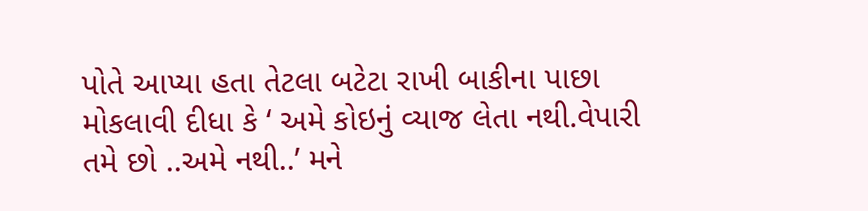પોતે આપ્યા હતા તેટલા બટેટા રાખી બાકીના પાછા મોકલાવી દીધા કે ‘ અમે કોઇનું વ્યાજ લેતા નથી.વેપારી તમે છો ..અમે નથી..’ મને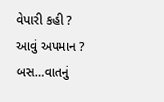વેપારી કહી ? આવું અપમાન ? બસ…વાતનું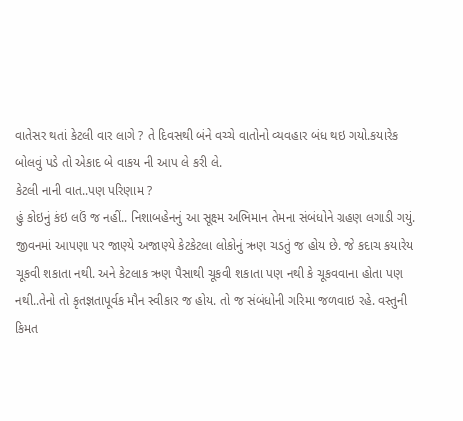વાતેસર થતાં કેટલી વાર લાગે ? તે દિવસથી બંને વચ્ચે વાતોનો વ્યવહાર બંધ થઇ ગયો.કયારેક બોલવું પડે તો એકાદ બે વાકય ની આપ લે કરી લે.
કેટલી નાની વાત..પણ પરિણામ ?
હું કોઇનું કંઇ લઉં જ નહીં.. નિશાબહેનનું આ સૂક્ષ્મ અભિમાન તેમના સંબંધોને ગ્રહણ લગાડી ગયું.
જીવનમાં આપણા પર જાણ્યે અજાણ્યે કેટકેટલા લોકોનું ઋણ ચડતું જ હોય છે. જે કદાચ કયારેય ચૂકવી શકાતા નથી. અને કેટલાક ઋણ પૈસાથી ચૂકવી શકાતા પણ નથી કે ચૂકવવાના હોતા પણ નથી..તેનો તો કૃતજ્ઞતાપૂર્વક મૌન સ્વીકાર જ હોય. તો જ સંબંધોની ગરિમા જળવાઇ રહે. વસ્તુની કિમત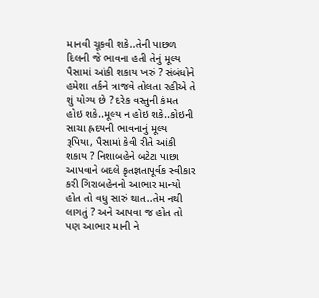માનવી ચૂકવી શકે..તેની પાછળ દિલની જે ભાવના હતી તેનું મૂલ્ય પૈસામાં આંકી શકાય ખરું ? સંબંધોને હમેશા તર્કને ત્રાજવે તોલતા રહીએ તે શું યોગ્ય છે ? દરેક વસ્તુની કંમત હોઇ શકે..મૂલ્ય ન હોઇ શકે..કોઇની સાચા હ્રદયની ભાવનાનું મૂલ્ય રૂપિયા, પૈસામાં કેવી રીતે આંકી શકાય ? નિશાબહેને બટેટા પાછા આપવાને બદલે કૃતજ્ઞતાપૂર્વક સ્વીકાર કરી ગિરાબહેનનો આભાર માન્યો હોત તો વધુ સારું થાત..તેમ નથી લાગતું ? અને આપવા જ હોત તો પણ આભાર માની ને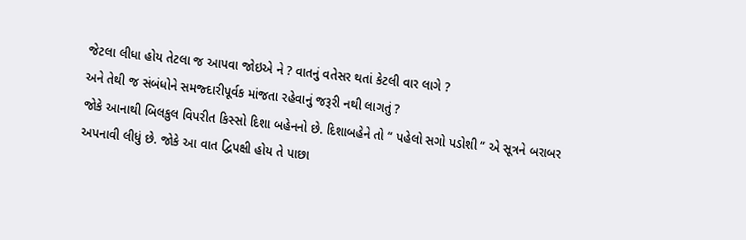જેટલા લીધા હોય તેટલા જ આપવા જોઇએ ને ? વાતનું વતેસર થતાં કેટલી વાર લાગે ?
અને તેથી જ સંબંધોને સમજ્દારીપૂર્વક માંજતા રહેવાનું જરૂરી નથી લાગતું ?
જોકે આનાથી બિલકુલ વિપરીત કિસ્સો દિશા બહેનનો છે. દિશાબહેને તો “ પહેલો સગો પડોશી “ એ સૂત્રને બરાબર અપનાવી લીધું છે. જોકે આ વાત દ્વિપક્ષી હોય તે પાછા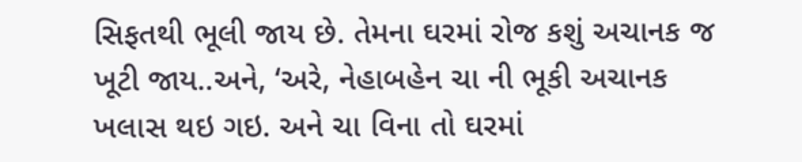સિફતથી ભૂલી જાય છે. તેમના ઘરમાં રોજ કશું અચાનક જ ખૂટી જાય..અને, ‘અરે, નેહાબહેન ચા ની ભૂકી અચાનક ખલાસ થઇ ગઇ. અને ચા વિના તો ઘરમાં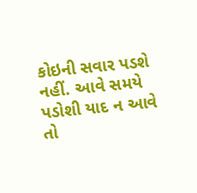કોઇની સવાર પડશે નહીં. આવે સમયે પડોશી યાદ ન આવે તો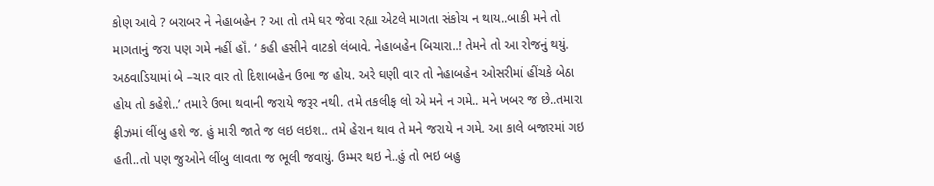કોણ આવે ? બરાબર ને નેહાબહેન ? આ તો તમે ઘર જેવા રહ્યા એટલે માગતા સંકોચ ન થાય..બાકી મને તો માગતાનું જરા પણ ગમે નહીં હૉં. ‘ કહી હસીને વાટકો લંબાવે. નેહાબહેન બિચારા..! તેમને તો આ રોજનું થયું. અઠવાડિયામાં બે –ચાર વાર તો દિશાબહેન ઉભા જ હોય. અરે ઘણી વાર તો નેહાબહેન ઓસરીમાં હીંચકે બેઠા હોય તો કહેશે..’ તમારે ઉભા થવાની જરાયે જરૂર નથી. તમે તકલીફ લો એ મને ન ગમે.. મને ખબર જ છે..તમારા ફ્રીઝમાં લીંબુ હશે જ. હું મારી જાતે જ લઇ લઇશ.. તમે હેરાન થાવ તે મને જરાયે ન ગમે. આ કાલે બજારમાં ગઇ હતી..તો પણ જુઓને લીંબુ લાવતા જ ભૂલી જવાયું. ઉમ્મર થઇ ને..હું તો ભઇ બહુ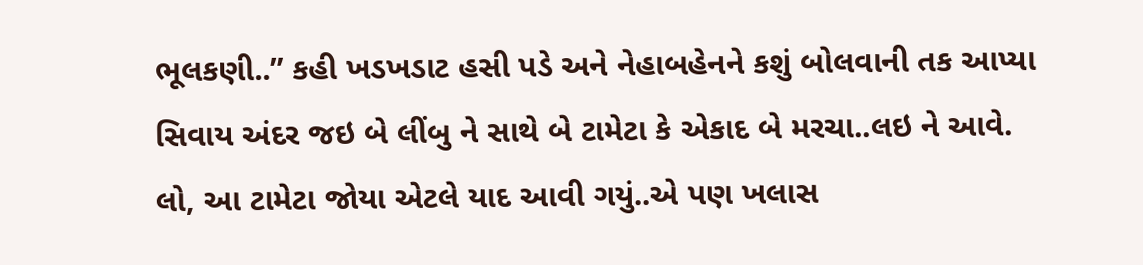ભૂલકણી..” કહી ખડખડાટ હસી પડે અને નેહાબહેનને કશું બોલવાની તક આપ્યા સિવાય અંદર જઇ બે લીંબુ ને સાથે બે ટામેટા કે એકાદ બે મરચા..લઇ ને આવે. લો, આ ટામેટા જોયા એટલે યાદ આવી ગયું..એ પણ ખલાસ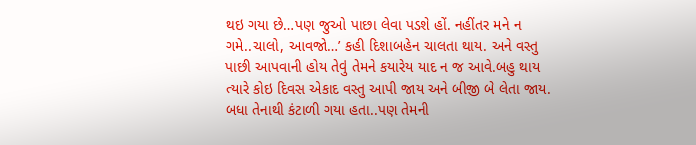થઇ ગયા છે…પણ જુઓ પાછા લેવા પડશે હોં. નહીંતર મને ન ગમે..ચાલો, આવજો…’ કહી દિશાબહેન ચાલતા થાય. અને વસ્તુ પાછી આપવાની હોય તેવું તેમને કયારેય યાદ ન જ આવે.બહુ થાય ત્યારે કોઇ દિવસ એકાદ વસ્તુ આપી જાય અને બીજી બે લેતા જાય. બધા તેનાથી કંટાળી ગયા હતા..પણ તેમની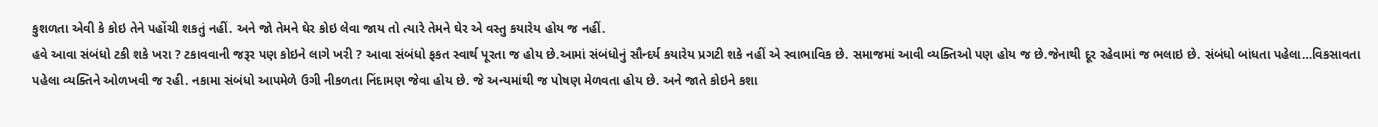કુશળતા એવી કે કોઇ તેને પહોંચી શકતું નહીં. અને જો તેમને ઘેર કોઇ લેવા જાય તો ત્યારે તેમને ઘેર એ વસ્તુ કયારેય હોય જ નહીં.
હવે આવા સંબંધો ટકી શકે ખરા ? ટકાવવાની જરૂર પણ કોઇને લાગે ખરી ? આવા સંબંધો ફકત સ્વાર્થ પૂરતા જ હોય છે.આમાં સંબંધોનું સૌન્દર્ય કયારેય પ્રગટી શકે નહીં એ સ્વાભાવિક છે. સમાજમાં આવી વ્યક્તિઓ પણ હોય જ છે.જેનાથી દૂર રહેવામાં જ ભલાઇ છે. સંબંધો બાંધતા પહેલા…વિકસાવતા પહેલા વ્યક્તિને ઓળખવી જ રહી. નકામા સંબંધો આપમેળે ઉગી નીકળતા નિંદામણ જેવા હોય છે. જે અન્યમાંથી જ પોષણ મેળવતા હોય છે. અને જાતે કોઇને કશા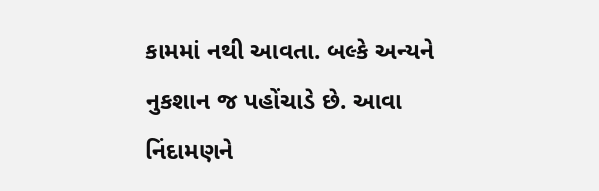કામમાં નથી આવતા. બલ્કે અન્યને નુકશાન જ પહોંચાડે છે. આવા નિંદામણને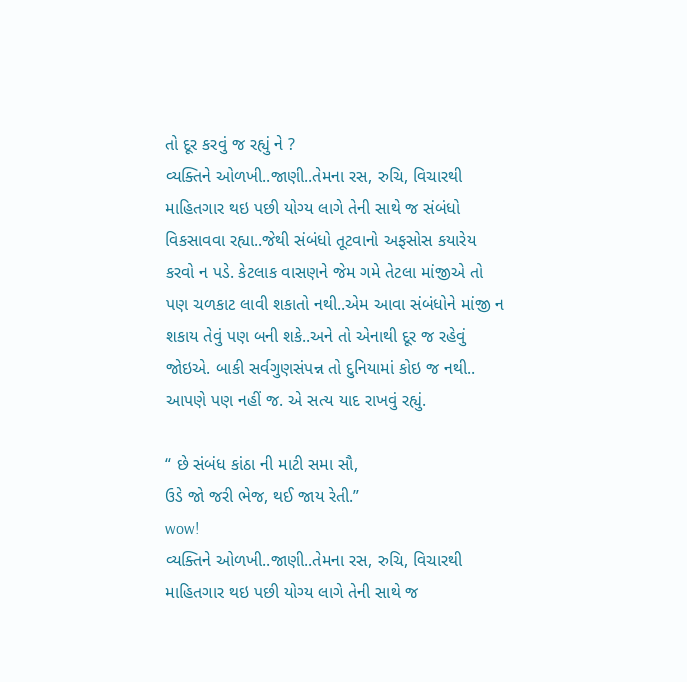તો દૂર કરવું જ રહ્યું ને ?
વ્યક્તિને ઓળખી..જાણી..તેમના રસ, રુચિ, વિચારથી માહિતગાર થઇ પછી યોગ્ય લાગે તેની સાથે જ સંબંધો વિકસાવવા રહ્યા..જેથી સંબંધો તૂટવાનો અફસોસ કયારેય કરવો ન પડે. કેટલાક વાસણને જેમ ગમે તેટલા માંજીએ તો પણ ચળકાટ લાવી શકાતો નથી..એમ આવા સંબંધોને માંજી ન શકાય તેવું પણ બની શકે..અને તો એનાથી દૂર જ રહેવું જોઇએ. બાકી સર્વગુણસંપન્ન તો દુનિયામાં કોઇ જ નથી.. આપણે પણ નહીં જ. એ સત્ય યાદ રાખવું રહ્યું.

“ છે સંબંધ કાંઠા ની માટી સમા સૌ,
ઉડે જો જરી ભેજ, થઈ જાય રેતી.”
wow!
વ્યક્તિને ઓળખી..જાણી..તેમના રસ, રુચિ, વિચારથી માહિતગાર થઇ પછી યોગ્ય લાગે તેની સાથે જ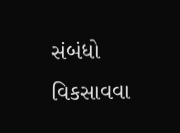સંબંધો વિકસાવવા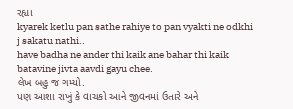રહ્યા
kyarek ketlu pan sathe rahiye to pan vyakti ne odkhi j sakatu nathi..
have badha ne ander thi kaik ane bahar thi kaik batavine jivta aavdi gayu chee.
લેખ બહુ જ ગમ્યો.
પણ આશા રાખું કે વાચકો આને જીવનમાં ઉતારે અને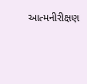આત્મનીરીક્ષણ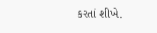કરતાં શીખે.